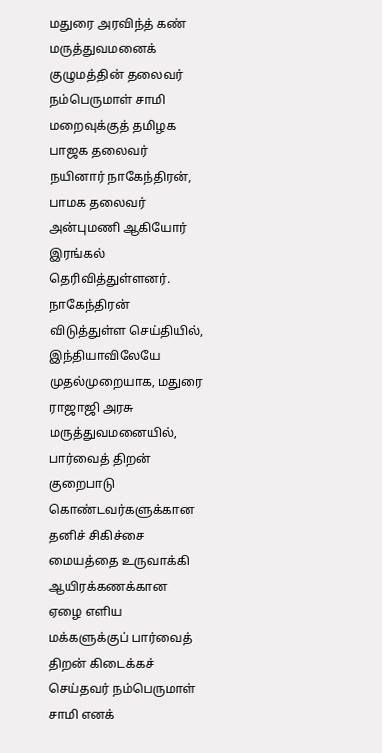மதுரை அரவிந்த் கண் மருத்துவமனைக் குழுமத்தின் தலைவர் நம்பெருமாள் சாமி மறைவுக்குத் தமிழக பாஜக தலைவர் நயினார் நாகேந்திரன், பாமக தலைவர் அன்புமணி ஆகியோர் இரங்கல் தெரிவித்துள்ளனர்.
நாகேந்திரன் விடுத்துள்ள செய்தியில், இந்தியாவிலேயே முதல்முறையாக, மதுரை ராஜாஜி அரசு மருத்துவமனையில், பார்வைத் திறன் குறைபாடு கொண்டவர்களுக்கான தனிச் சிகிச்சை மையத்தை உருவாக்கி ஆயிரக்கணக்கான ஏழை எளிய மக்களுக்குப் பார்வைத் திறன் கிடைக்கச் செய்தவர் நம்பெருமாள் சாமி எனக்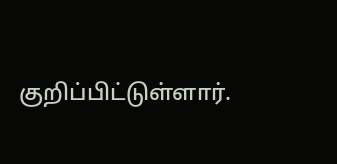குறிப்பிட்டுள்ளார்.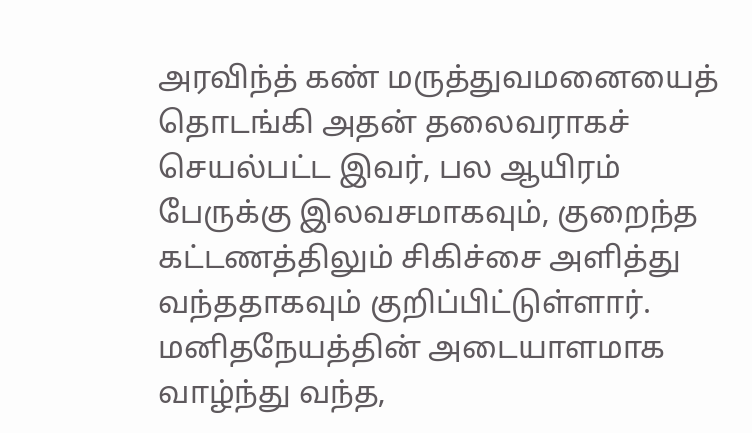அரவிந்த் கண் மருத்துவமனையைத் தொடங்கி அதன் தலைவராகச் செயல்பட்ட இவர், பல ஆயிரம் பேருக்கு இலவசமாகவும், குறைந்த கட்டணத்திலும் சிகிச்சை அளித்து வந்ததாகவும் குறிப்பிட்டுள்ளார்.
மனிதநேயத்தின் அடையாளமாக வாழ்ந்து வந்த,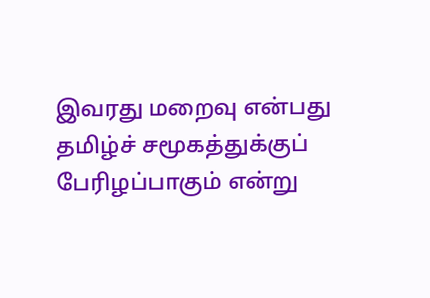இவரது மறைவு என்பது தமிழ்ச் சமூகத்துக்குப் பேரிழப்பாகும் என்று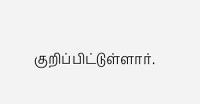குறிப்பிட்டுள்ளார்.